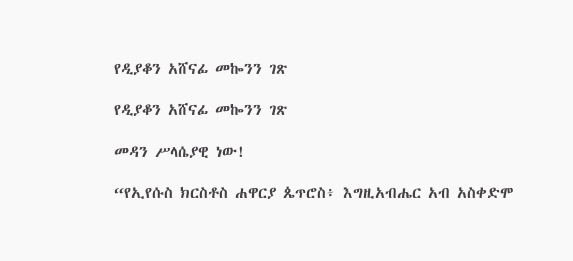የዲያቆን አሸናፊ መኰንን ገጽ

የዲያቆን አሸናፊ መኰንን ገጽ

መዳን ሥላሴያዊ ነው!

“የኢየሱስ ክርስቶስ ሐዋርያ ጴጥሮስ፥ እግዚአብሔር አብ አስቀድሞ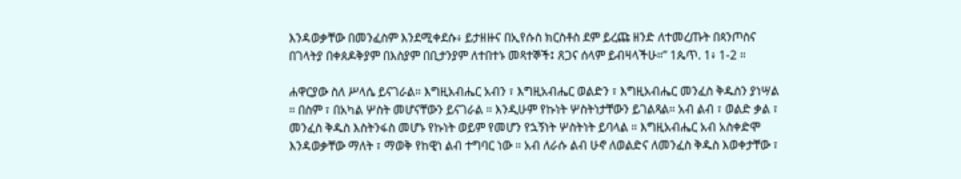እንዳወቃቸው በመንፈስም እንደሚቀደሱ፥ ይታዘዙና በኢየሱስ ክርስቶስ ደም ይረጩ ዘንድ ለተመረጡት በጳንጦስና በገላትያ በቀጰዶቅያም በእስያም በቢታንያም ለተበተኑ መጻተኞች፤ ጸጋና ሰላም ይብዛላችሁ።” 1ጴጥ. 1፥ 1-2 ።

ሐዋርያው ስለ ሥላሴ ይናገራል። እግዚአብሔር አብን ፣ እግዚአብሔር ወልድን ፣ እግዚአብሔር መንፈስ ቅዱስን ያነሣል ። በስም ፣ በአካል ሦስት መሆናቸውን ይናገራል ። እንዲሁም የኩነት ሦስትነታቸውን ይገልጻል። አብ ልብ ፣ ወልድ ቃል ፣ መንፈስ ቅዱስ እስትንፋስ መሆኑ የኩነት ወይም የመሆን የኋኝነት ሦስትነት ይባላል ። እግዚአብሔር አብ አስቀድሞ እንዳወቃቸው ማለት ፣ ማወቅ የከዊነ ልብ ተግባር ነው ። አብ ለራሱ ልብ ሁኖ ለወልድና ለመንፈስ ቅዱስ እወቀታቸው ፣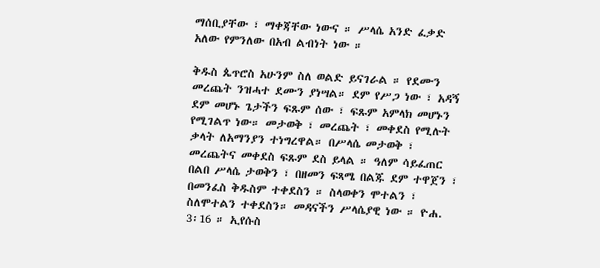ማሰቢያቸው ፣ ማቀጃቸው ነውና ። ሥላሴ አንድ ፈቃድ አለው የምንለው በአብ ልብነት ነው ።

ቅዱስ ጴጥሮስ አሁንም ስለ ወልድ ይናገራል ። የደሙን መረጨት ንዝሓተ ደሙን ያነሣል። ደም የሥጋ ነው ፣ አዳኝ ደም መሆኑ ጌታችን ፍጹም ሰው ፣ ፍጹም አምላክ መሆኑን የሚገልጥ ነው። መታወቅ ፣ መረጨት ፣ መቀደስ የሚሉት ቃላት ለአማንያን ተነግረዋል። በሥላሴ መታወቅ ፣ መረጨትና መቀደስ ፍጹም ደስ ይላል ። ዓለም ሳይፈጠር በልበ ሥላሴ ታወቅን ፣ በዘመን ፍጻሜ በልጁ ደም ተዋጀን ፣ በመንፈስ ቅዱስም ተቀደስን ። ስላወቀን ሞተልን ፣ ስለሞተልን ተቀደስን። መዳናችን ሥላሴያዊ ነው ። ዮሐ. 3፡16 ። ኢየሱስ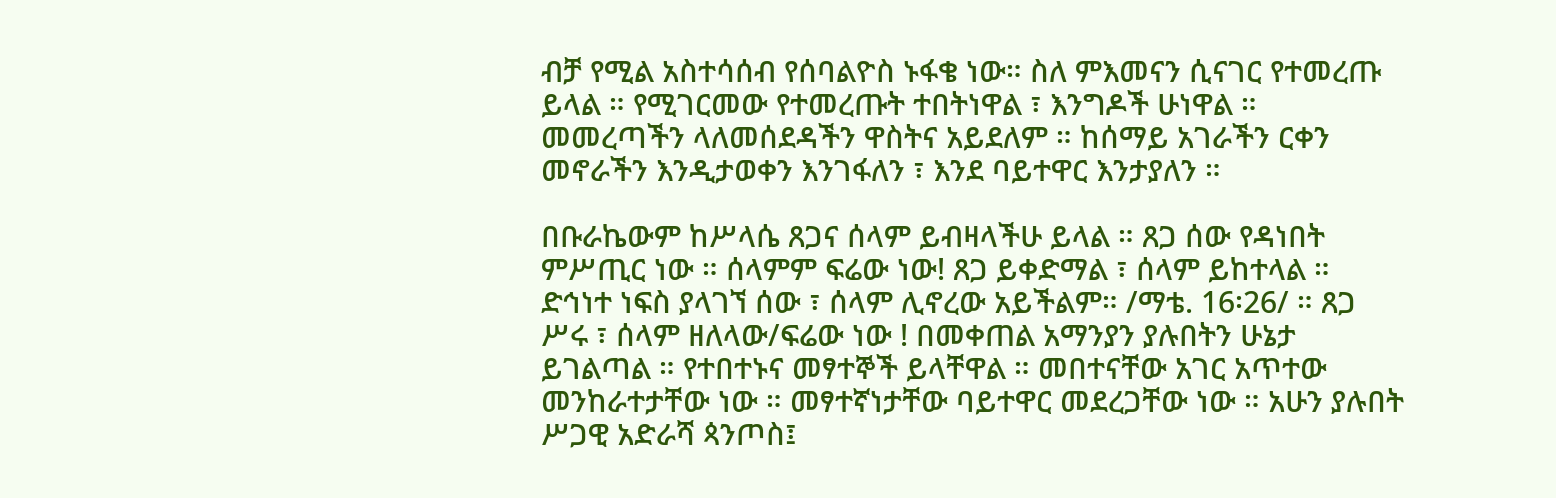ብቻ የሚል አስተሳሰብ የሰባልዮስ ኑፋቄ ነው። ስለ ምእመናን ሲናገር የተመረጡ ይላል ። የሚገርመው የተመረጡት ተበትነዋል ፣ እንግዶች ሁነዋል ። መመረጣችን ላለመሰደዳችን ዋስትና አይደለም ። ከሰማይ አገራችን ርቀን መኖራችን እንዲታወቀን እንገፋለን ፣ እንደ ባይተዋር እንታያለን ።

በቡራኬውም ከሥላሴ ጸጋና ሰላም ይብዛላችሁ ይላል ። ጸጋ ሰው የዳነበት ምሥጢር ነው ። ሰላምም ፍሬው ነው! ጸጋ ይቀድማል ፣ ሰላም ይከተላል ። ድኅነተ ነፍስ ያላገኘ ሰው ፣ ሰላም ሊኖረው አይችልም። /ማቴ. 16፡26/ ። ጸጋ ሥሩ ፣ ሰላም ዘለላው/ፍሬው ነው ! በመቀጠል አማንያን ያሉበትን ሁኔታ ይገልጣል ። የተበተኑና መፃተኞች ይላቸዋል ። መበተናቸው አገር አጥተው መንከራተታቸው ነው ። መፃተኛነታቸው ባይተዋር መደረጋቸው ነው ። አሁን ያሉበት ሥጋዊ አድራሻ ጳንጦስ፤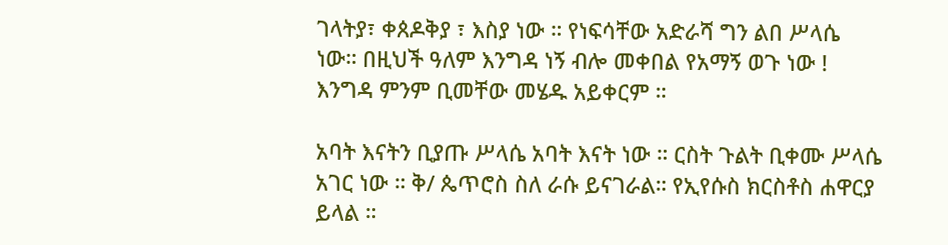ገላትያ፣ ቀጰዶቅያ ፣ እስያ ነው ። የነፍሳቸው አድራሻ ግን ልበ ሥላሴ ነው። በዚህች ዓለም እንግዳ ነኝ ብሎ መቀበል የአማኝ ወጉ ነው ! እንግዳ ምንም ቢመቸው መሄዱ አይቀርም ።

አባት እናትን ቢያጡ ሥላሴ አባት እናት ነው ። ርስት ጉልት ቢቀሙ ሥላሴ አገር ነው ። ቅ/ ጴጥሮስ ስለ ራሱ ይናገራል። የኢየሱስ ክርስቶስ ሐዋርያ ይላል ።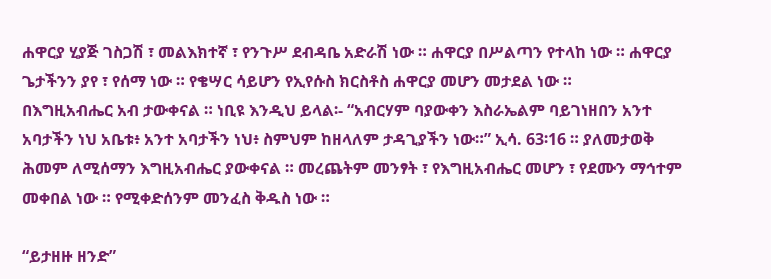ሐዋርያ ሂያጅ ገስጋሽ ፣ መልእክተኛ ፣ የንጉሥ ደብዳቤ አድራሽ ነው ። ሐዋርያ በሥልጣን የተላከ ነው ። ሐዋርያ ጌታችንን ያየ ፣ የሰማ ነው ። የቄሣር ሳይሆን የኢየሱስ ክርስቶስ ሐዋርያ መሆን መታደል ነው ።
በእግዚአብሔር አብ ታውቀናል ። ነቢዩ እንዲህ ይላል፡- “አብርሃም ባያውቀን እስራኤልም ባይገነዘበን አንተ አባታችን ነህ አቤቱ፥ አንተ አባታችን ነህ፥ ስምህም ከዘላለም ታዳጊያችን ነው።” ኢሳ. 63፡16 ። ያለመታወቅ ሕመም ለሚሰማን እግዚአብሔር ያውቀናል ። መረጨትም መንፃት ፣ የእግዚአብሔር መሆን ፣ የደሙን ማኅተም መቀበል ነው ። የሚቀድሰንም መንፈስ ቅዱስ ነው ።

“ይታዘዙ ዘንድ”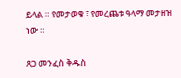ይላል ። የመታወቁ ፣ የመረጨቱ ዓላማ መታዘዝ ነው ።

ጸጋ መንፈስ ቅዱስ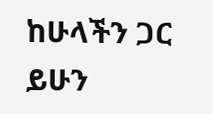ከሁላችን ጋር ይሁን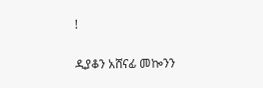!

ዲያቆን አሸናፊ መኰንን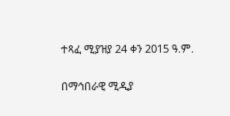ተጻፈ ሚያዝያ 24 ቀን 2015 ዓ.ም.

በማኅበራዊ ሚዲያ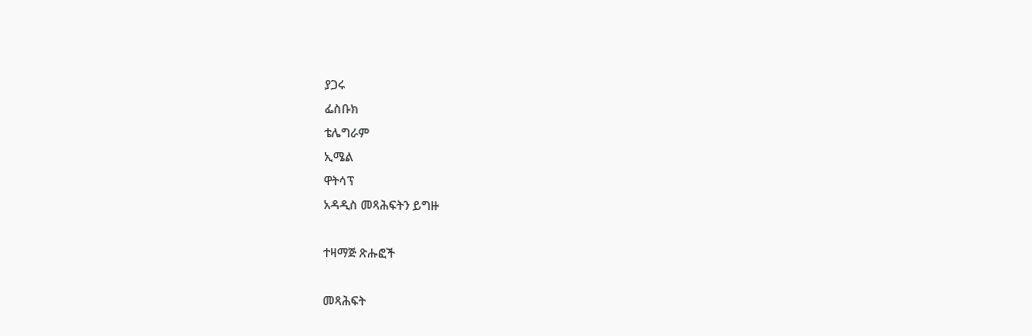ያጋሩ
ፌስቡክ
ቴሌግራም
ኢሜል
ዋትሳፕ
አዳዲስ መጻሕፍትን ይግዙ

ተዛማጅ ጽሑፎች

መጻሕፍት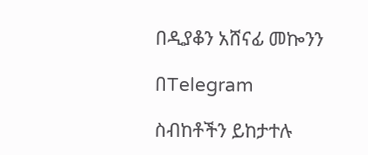በዲያቆን አሸናፊ መኰንን

በTelegram

ስብከቶችን ይከታተሉ